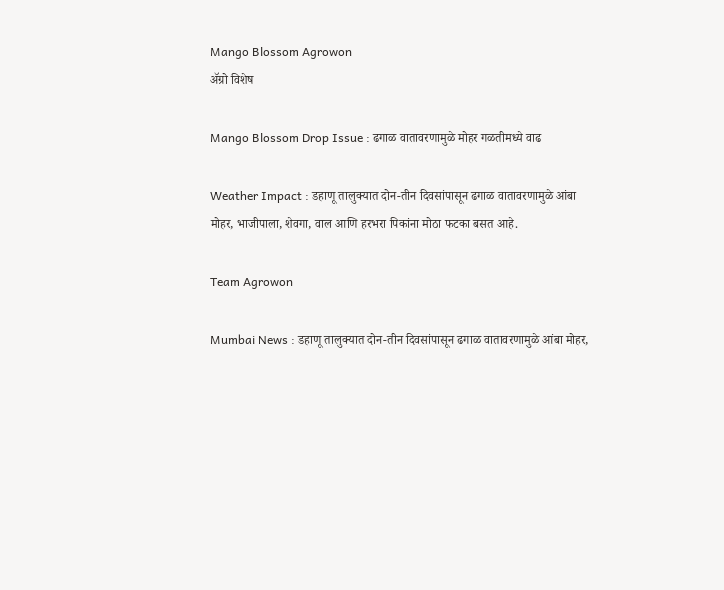Mango Blossom Agrowon
ॲग्रो विशेष

Mango Blossom Drop Issue : ढगाळ वातावरणामुळे मोहर गळतीमध्ये वाढ

Weather Impact : डहाणू तालुक्यात दोन-तीन दिवसांपासून ढगाळ वातावरणामुळे आंबा मोहर, भाजीपाला, शेवगा, वाल आणि हरभरा पिकांना मोठा फटका बसत आहे.

Team Agrowon

Mumbai News : डहाणू तालुक्यात दोन-तीन दिवसांपासून ढगाळ वातावरणामुळे आंबा मोहर,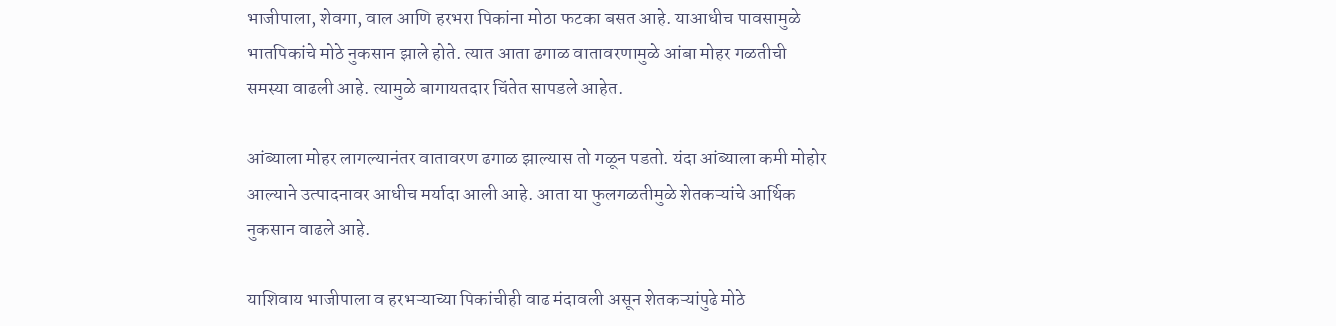भाजीपाला, शेवगा, वाल आणि हरभरा पिकांना मोठा फटका बसत आहे. याआधीच पावसामुळे भातपिकांचे मोठे नुकसान झाले होते. त्यात आता ढगाळ वातावरणामुळे आंबा मोहर गळतीची समस्या वाढली आहे. त्यामुळे बागायतदार चिंतेत सापडले आहेत.

आंब्याला मोहर लागल्यानंतर वातावरण ढगाळ झाल्यास तो गळून पडतो. यंदा आंब्याला कमी मोहोर आल्याने उत्पादनावर आधीच मर्यादा आली आहे. आता या फुलगळतीमुळे शेतकऱ्यांचे आर्थिक नुकसान वाढले आहे.

याशिवाय भाजीपाला व हरभऱ्याच्या पिकांचीही वाढ मंदावली असून शेतकऱ्यांपुढे मोठे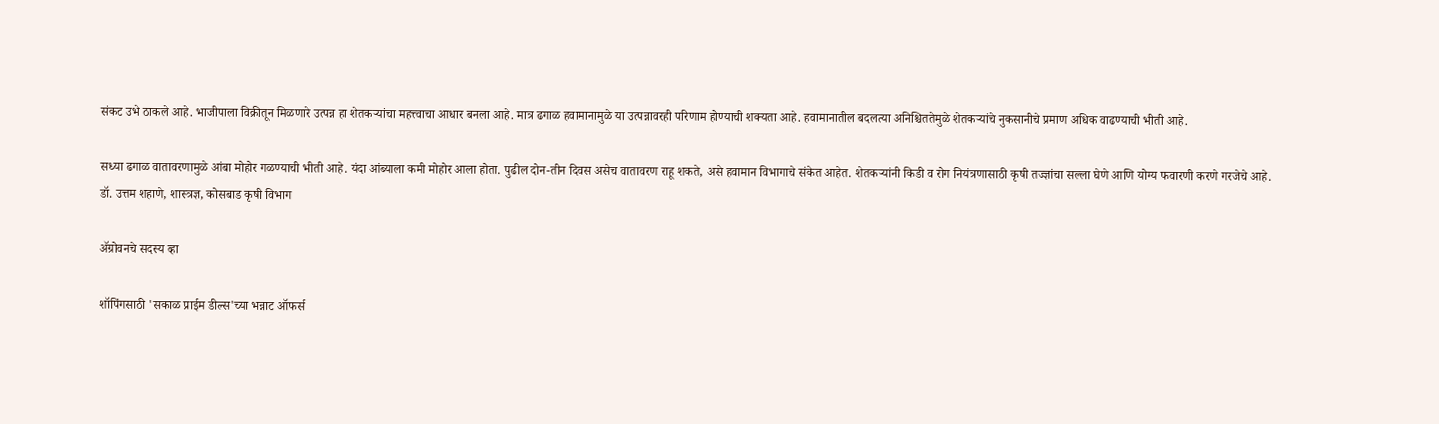संकट उभे ठाकले आहे. भाजीपाला विक्रीतून मिळणारे उत्पन्न हा शेतकऱ्यांचा महत्त्वाचा आधार बनला आहे. मात्र ढगाळ हवामानामुळे या उत्पन्नावरही परिणाम होण्याची शक्यता आहे. हवामानातील बदलत्या अनिश्चिततेमुळे शेतकऱ्यांचे नुकसानीचे प्रमाण अधिक वाढण्याची भीती आहे.

सध्या ढगाळ वातावरणामुळे आंबा मोहोर गळण्याची भीती आहे. यंदा आंब्याला कमी मोहोर आला होता. पुढील दोन-तीन दिवस असेच वातावरण राहू शकते, असे हवामान विभागाचे संकेत आहेत. शेतकऱ्यांनी किडी व रोग नियंत्रणासाठी कृषी तज्ज्ञांचा सल्ला घेणे आणि योग्य फवारणी करणे गरजेचे आहे.
डॉ. उत्तम शहाणे, शास्त्रज्ञ, कोसबाड कृषी विभाग

ॲग्रोवनचे सदस्य व्हा

शॉपिंगसाठी 'सकाळ प्राईम डील्स'च्या भन्नाट ऑफर्स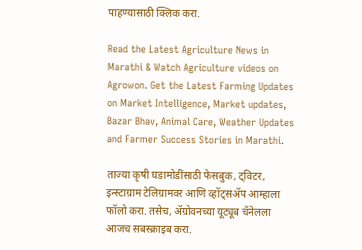पाहण्यासाठी क्लिक करा.

Read the Latest Agriculture News in Marathi & Watch Agriculture videos on Agrowon. Get the Latest Farming Updates on Market Intelligence, Market updates, Bazar Bhav, Animal Care, Weather Updates and Farmer Success Stories in Marathi.

ताज्या कृषी घडामोडींसाठी फेसबुक, ट्विटर, इन्स्टाग्राम टेलिग्रामवर आणि व्हॉट्सॲप आम्हाला फॉलो करा. तसेच, ॲग्रोवनच्या यूट्यूब चॅनेलला आजच सबस्क्राइब करा.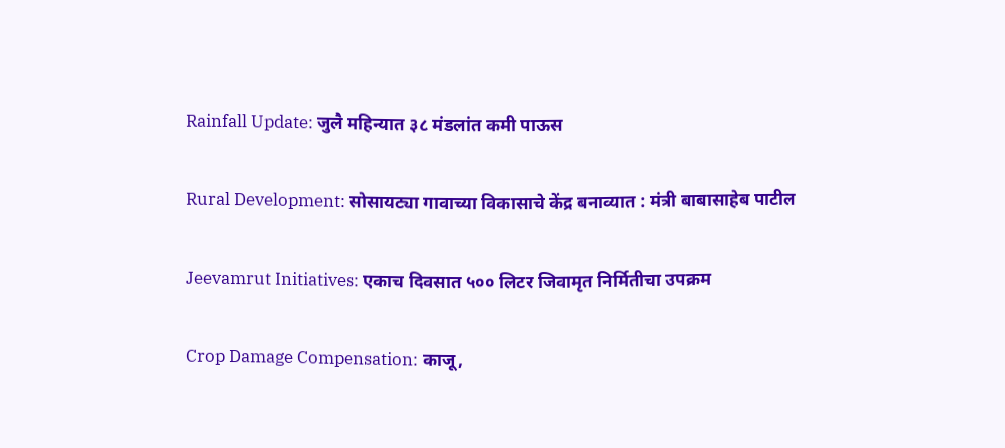Rainfall Update: जुलै महिन्यात ३८ मंडलांत कमी पाऊस

Rural Development: सोसायट्या गावाच्या विकासाचे केंद्र बनाव्यात : मंत्री बाबासाहेब पाटील

Jeevamrut Initiatives: एकाच दिवसात ५०० लिटर जिवामृत निर्मितीचा उपक्रम

Crop Damage Compensation: काजू,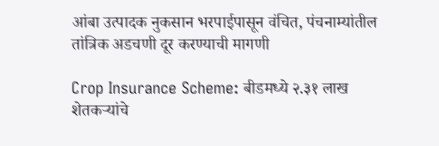आंबा उत्पादक नुकसान भरपाईपासून वंचित, पंचनाम्यांतील तांत्रिक अडचणी दूर करण्याची मागणी

Crop Insurance Scheme: बीडमध्ये २.३१ लाख शेतकऱ्यांचे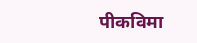पीकविमा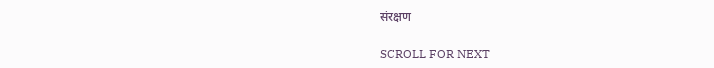संरक्षण

SCROLL FOR NEXT